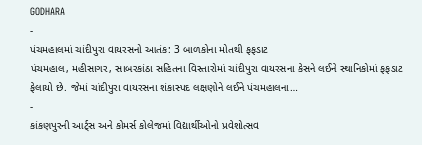GODHARA
-
પંચમહાલમાં ચાંદીપુરા વાયરસનો આતંક: 3 બાળકોના મોતથી ફફડાટ
પંચમહાલ, મહીસાગર, સાબરકાંઠા સહિતના વિસ્તારોમાં ચાંદીપુરા વાયરસના કેસને લઈને સ્થાનિકોમાં ફફડાટ ફેલાયો છે. જેમાં ચાંદીપુરા વાયરસના શંકાસ્પદ લક્ષણોને લઈને પંચમહાલના…
-
કાંકણપુરની આર્ટ્સ અને કોમર્સ કોલેજમાં વિદ્યાર્થીઓનો પ્રવેશોત્સવ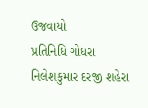ઉજવાયો
પ્રતિનિધિ ગોધરા નિલેશકુમાર દરજી શહેરા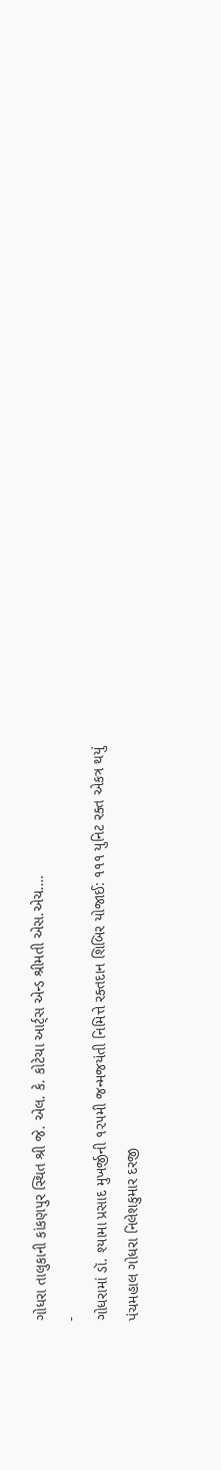ગોધરા તાલુકાની કાંકણપુર સ્થિત શ્રી જે. એલ. કે. કોટેચા આર્ટ્સ એન્ડ શ્રીમતી એસ.એચ.…
-
ગોધરામાં ડૉ. શ્યામા પ્રસાદ મુખર્જીની ૧૨૫મી જન્મજયંતી નિમિત્તે રક્તદાન શિબિર યોજાઈ: ૧૧૧ યુનિટ રક્ત એકત્ર થયું
પંચમહાલ ગોધરા નિલેશકુમાર દરજી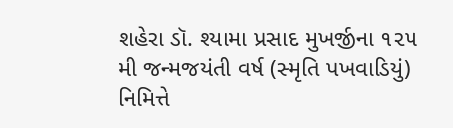શહેરા ડૉ. શ્યામા પ્રસાદ મુખર્જીના ૧૨૫ મી જન્મજયંતી વર્ષ (સ્મૃતિ પખવાડિયું) નિમિત્તે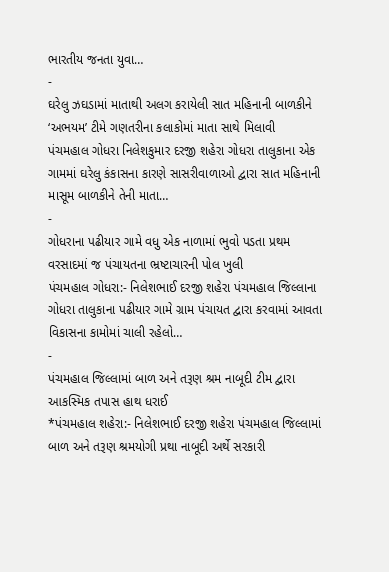ભારતીય જનતા યુવા…
-
ઘરેલુ ઝઘડામાં માતાથી અલગ કરાયેલી સાત મહિનાની બાળકીને ‘અભયમ’ ટીમે ગણતરીના કલાકોમાં માતા સાથે મિલાવી
પંચમહાલ ગોધરા નિલેશકુમાર દરજી શહેરા ગોધરા તાલુકાના એક ગામમાં ઘરેલુ કંકાસના કારણે સાસરીવાળાઓ દ્વારા સાત મહિનાની માસૂમ બાળકીને તેની માતા…
-
ગોધરાના પઢીયાર ગામે વધુ એક નાળામાં ભુવો પડતા પ્રથમ વરસાદમાં જ પંચાયતના ભ્રષ્ટાચારની પોલ ખુલી
પંચમહાલ ગોધરા:- નિલેશભાઈ દરજી શહેરા પંચમહાલ જિલ્લાના ગોધરા તાલુકાના પઢીયાર ગામે ગ્રામ પંચાયત દ્વારા કરવામાં આવતા વિકાસના કામોમાં ચાલી રહેલો…
-
પંચમહાલ જિલ્લામાં બાળ અને તરૂણ શ્રમ નાબૂદી ટીમ દ્વારા આકસ્મિક તપાસ હાથ ધરાઈ
*પંચમહાલ શહેરા:- નિલેશભાઈ દરજી શહેરા પંચમહાલ જિલ્લામાં બાળ અને તરૂણ શ્રમયોગી પ્રથા નાબૂદી અર્થે સરકારી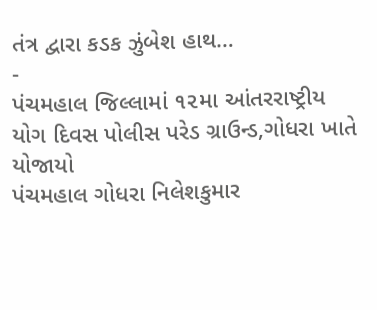તંત્ર દ્વારા કડક ઝુંબેશ હાથ…
-
પંચમહાલ જિલ્લામાં ૧૨મા આંતરરાષ્ટ્રીય યોગ દિવસ પોલીસ પરેડ ગ્રાઉન્ડ,ગોધરા ખાતે યોજાયો
પંચમહાલ ગોધરા નિલેશકુમાર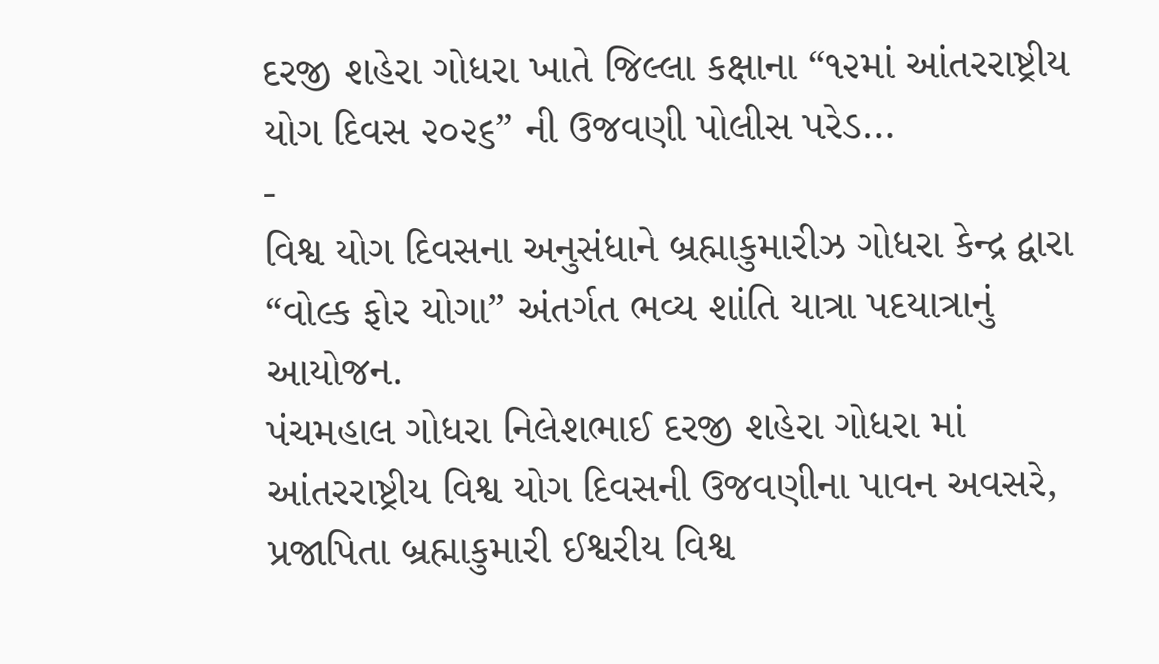દરજી શહેરા ગોધરા ખાતે જિલ્લા કક્ષાના “૧૨માં આંતરરાષ્ટ્રીય યોગ દિવસ ૨૦૨૬” ની ઉજવણી પોલીસ પરેડ…
-
વિશ્વ યોગ દિવસના અનુસંધાને બ્રહ્માકુમારીઝ ગોધરા કેન્દ્ર દ્વારા “વોલ્ક ફોર યોગા” અંતર્ગત ભવ્ય શાંતિ યાત્રા પદયાત્રાનું આયોજન.
પંચમહાલ ગોધરા નિલેશભાઈ દરજી શહેરા ગોધરા માં આંતરરાષ્ટ્રીય વિશ્વ યોગ દિવસની ઉજવણીના પાવન અવસરે, પ્રજાપિતા બ્રહ્માકુમારી ઈશ્વરીય વિશ્વ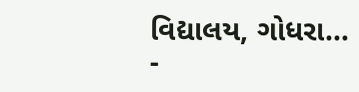વિદ્યાલય, ગોધરા…
-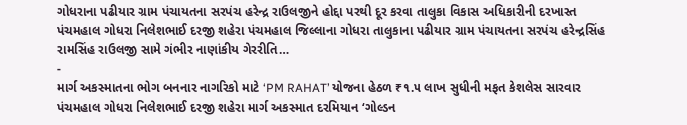ગોધરાના પઢીયાર ગ્રામ પંચાયતના સરપંચ હરેન્દ્ર રાઉલજીને હોદ્દા પરથી દૂર કરવા તાલુકા વિકાસ અધિકારીની દરખાસ્ત
પંચમહાલ ગોધરા નિલેશભાઈ દરજી શહેરા પંચમહાલ જિલ્લાના ગોધરા તાલુકાના પઢીયાર ગ્રામ પંચાયતના સરપંચ હરેન્દ્રસિંહ રામસિંહ રાઉલજી સામે ગંભીર નાણાંકીય ગેરરીતિ…
-
માર્ગ અકસ્માતના ભોગ બનનાર નાગરિકો માટે ‘PM RAHAT’ યોજના હેઠળ ₹૧.૫ લાખ સુધીની મફત કેશલેસ સારવાર
પંચમહાલ ગોધરા નિલેશભાઈ દરજી શહેરા માર્ગ અકસ્માત દરમિયાન ‘ગોલ્ડન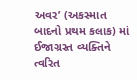અવર’ (અકસ્માત બાદનો પ્રથમ કલાક) માં ઈજાગ્રસ્ત વ્યક્તિને ત્વરિત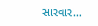સારવાર…